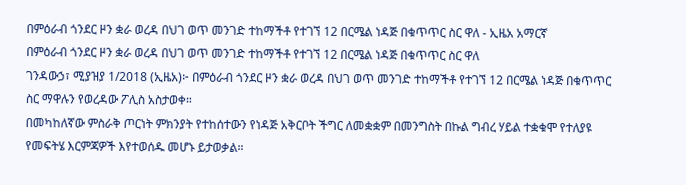በምዕራብ ጎንደር ዞን ቋራ ወረዳ በህገ ወጥ መንገድ ተከማችቶ የተገኘ 12 በርሜል ነዳጅ በቁጥጥር ስር ዋለ - ኢዜአ አማርኛ
በምዕራብ ጎንደር ዞን ቋራ ወረዳ በህገ ወጥ መንገድ ተከማችቶ የተገኘ 12 በርሜል ነዳጅ በቁጥጥር ስር ዋለ
ገንዳውኃ፣ ሚያዝያ 1/2018 (ኢዜአ)፦ በምዕራብ ጎንደር ዞን ቋራ ወረዳ በህገ ወጥ መንገድ ተከማችቶ የተገኘ 12 በርሜል ነዳጅ በቁጥጥር ስር ማዋሉን የወረዳው ፖሊስ አስታወቀ።
በመካከለኛው ምስራቅ ጦርነት ምክንያት የተከሰተውን የነዳጅ አቅርቦት ችግር ለመቋቋም በመንግስት በኩል ግብረ ሃይል ተቋቁሞ የተለያዩ የመፍትሄ እርምጃዎች እየተወሰዱ መሆኑ ይታወቃል።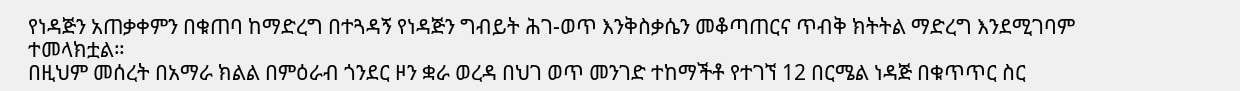የነዳጅን አጠቃቀምን በቁጠባ ከማድረግ በተጓዳኝ የነዳጅን ግብይት ሕገ-ወጥ እንቅስቃሴን መቆጣጠርና ጥብቅ ክትትል ማድረግ እንደሚገባም ተመላክቷል።
በዚህም መሰረት በአማራ ክልል በምዕራብ ጎንደር ዞን ቋራ ወረዳ በህገ ወጥ መንገድ ተከማችቶ የተገኘ 12 በርሜል ነዳጅ በቁጥጥር ስር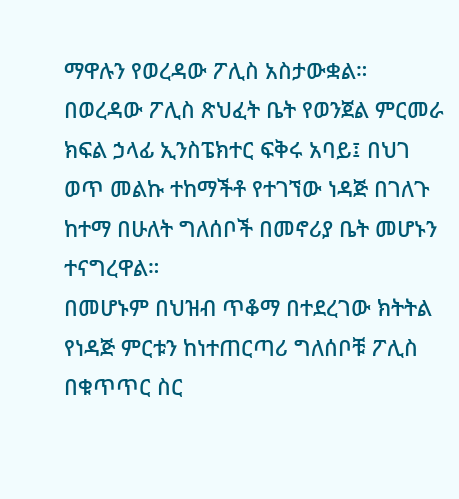ማዋሉን የወረዳው ፖሊስ አስታውቋል።
በወረዳው ፖሊስ ጽህፈት ቤት የወንጀል ምርመራ ክፍል ኃላፊ ኢንስፔክተር ፍቅሩ አባይ፤ በህገ ወጥ መልኩ ተከማችቶ የተገኘው ነዳጅ በገለጉ ከተማ በሁለት ግለሰቦች በመኖሪያ ቤት መሆኑን ተናግረዋል።
በመሆኑም በህዝብ ጥቆማ በተደረገው ክትትል የነዳጅ ምርቱን ከነተጠርጣሪ ግለሰቦቹ ፖሊስ በቁጥጥር ስር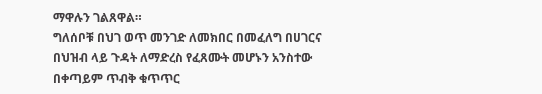ማዋሉን ገልጸዋል።
ግለሰቦቹ በህገ ወጥ መንገድ ለመክበር በመፈለግ በሀገርና በህዝብ ላይ ጉዳት ለማድረስ የፈጸሙት መሆኑን አንስተው በቀጣይም ጥብቅ ቁጥጥር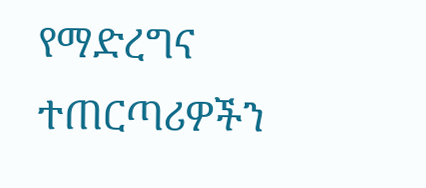የማድረግና ተጠርጣሪዎችን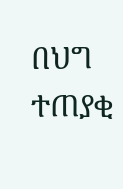በህግ ተጠያቂ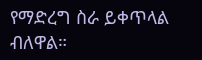የማድረግ ስራ ይቀጥላል ብለዋል።